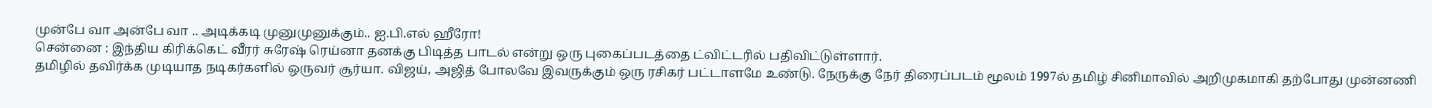முன்பே வா அன்பே வா .. அடிக்கடி முனுமுனுக்கும்.. ஐ.பி.எல் ஹீரோ!
சென்னை : இந்திய கிரிக்கெட் வீரர் சுரேஷ் ரெய்னா தனக்கு பிடித்த பாடல் என்று ஒரு புகைப்படத்தை ட்விட்டரில் பதிவிட்டுள்ளார்.
தமிழில் தவிர்க்க முடியாத நடிகர்களில் ஒருவர் சூர்யா. விஜய், அஜித் போலவே இவருக்கும் ஒரு ரசிகர் பட்டாளமே உண்டு. நேருக்கு நேர் திரைப்படம் மூலம் 1997ல் தமிழ் சினிமாவில் அறிமுகமாகி தற்போது முன்னணி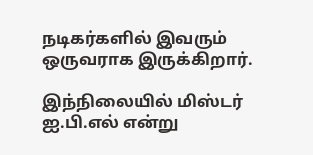நடிகர்களில் இவரும் ஒருவராக இருக்கிறார்.

இந்நிலையில் மிஸ்டர் ஐ.பி.எல் என்று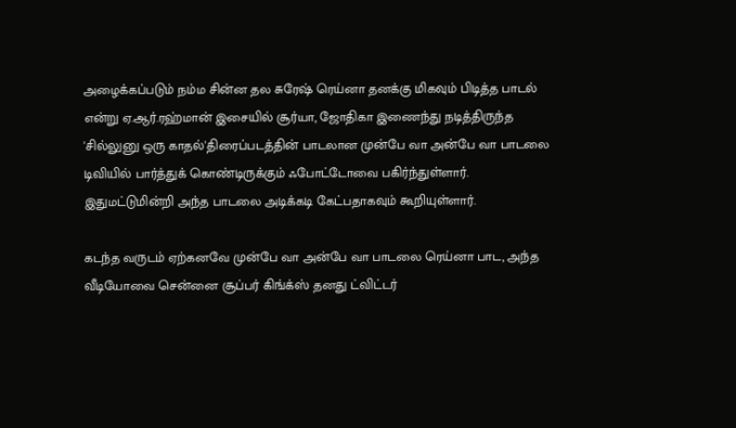அழைக்கப்படும் நம்ம சின்ன தல சுரேஷ் ரெய்னா தனக்கு மிகவும் பிடித்த பாடல் என்று ஏ.ஆர்.ரஹ்மான் இசையில் சூர்யா, ஜோதிகா இணைந்து நடித்திருந்த 'சில்லுனு ஒரு காதல்'திரைப்படத்தின் பாடலான முன்பே வா அன்பே வா பாடலை டிவியில் பார்த்துக் கொண்டிருக்கும் ஃபோட்டோவை பகிர்ந்துள்ளார். இதுமட்டுமின்றி அந்த பாடலை அடிக்கடி கேட்பதாகவும் கூறியுள்ளார்.

கடந்த வருடம் ஏற்கனவே முன்பே வா அன்பே வா பாடலை ரெய்னா பாட, அந்த வீடியோவை சென்னை சூப்பர் கிங்க்ஸ் தனது ட்விட்டர்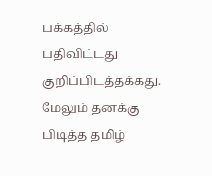பக்கத்தில் பதிவிட்டது குறிப்பிடத்தக்கது. மேலும் தனக்கு பிடித்த தமிழ்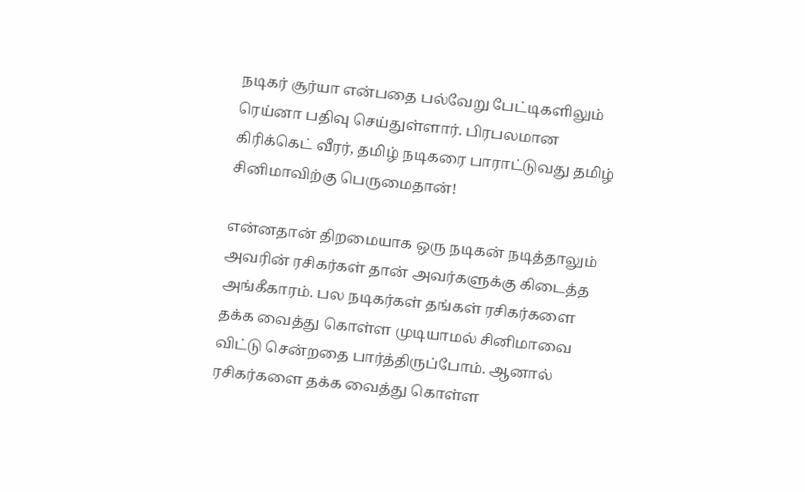நடிகர் சூர்யா என்பதை பல்வேறு பேட்டிகளிலும் ரெய்னா பதிவு செய்துள்ளார். பிரபலமான கிரிக்கெட் வீரர், தமிழ் நடிகரை பாராட்டுவது தமிழ் சினிமாவிற்கு பெருமைதான்!

என்னதான் திறமையாக ஒரு நடிகன் நடித்தாலும் அவரின் ரசிகர்கள் தான் அவர்களுக்கு கிடைத்த அங்கீகாரம். பல நடிகர்கள் தங்கள் ரசிகர்களை தக்க வைத்து கொள்ள முடியாமல் சினிமாவை விட்டு சென்றதை பார்த்திருப்போம். ஆனால் ரசிகர்களை தக்க வைத்து கொள்ள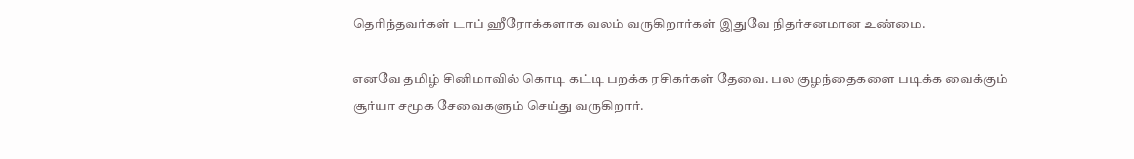தெரிந்தவர்கள் டாப் ஹீரோக்களாக வலம் வருகிறார்கள் இதுவே நிதர்சனமான உண்மை.

எனவே தமிழ் சினிமாவில் கொடி கட்டி பறக்க ரசிகர்கள் தேவை. பல குழந்தைகளை படிக்க வைக்கும் சூர்யா சமூக சேவைகளும் செய்து வருகிறார்.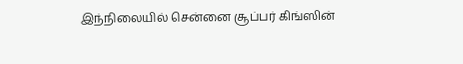இந்நிலையில் சென்னை சூப்பர் கிங்ஸின்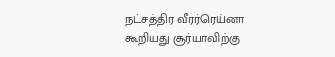நட்சத்திர வீரர்ரெய்னா கூறியது சூர்யாவிற்கு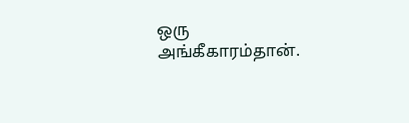ஒரு அங்கீகாரம்தான்.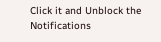Click it and Unblock the Notifications